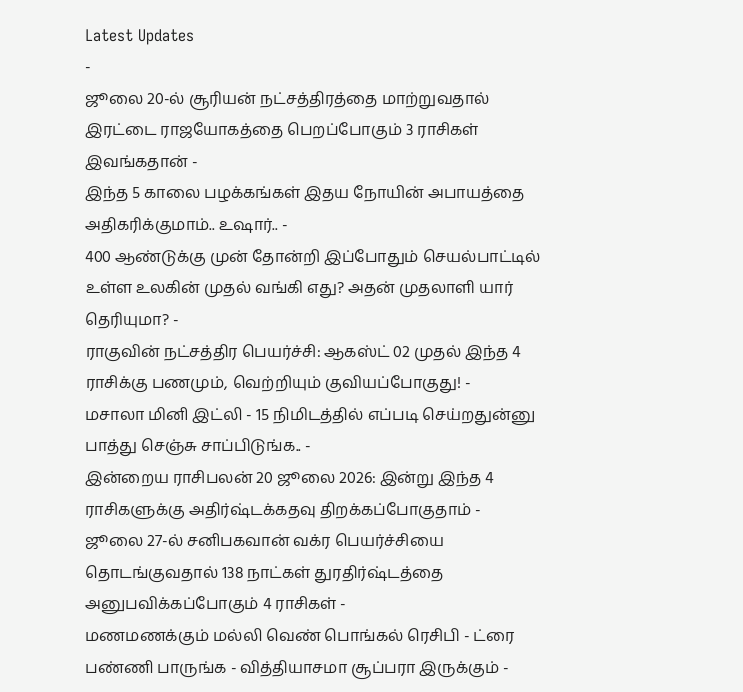Latest Updates
-
ஜூலை 20-ல் சூரியன் நட்சத்திரத்தை மாற்றுவதால் இரட்டை ராஜயோகத்தை பெறப்போகும் 3 ராசிகள் இவங்கதான் -
இந்த 5 காலை பழக்கங்கள் இதய நோயின் அபாயத்தை அதிகரிக்குமாம்.. உஷார்.. -
400 ஆண்டுக்கு முன் தோன்றி இப்போதும் செயல்பாட்டில் உள்ள உலகின் முதல் வங்கி எது? அதன் முதலாளி யார் தெரியுமா? -
ராகுவின் நட்சத்திர பெயர்ச்சி: ஆகஸ்ட் 02 முதல் இந்த 4 ராசிக்கு பணமும், வெற்றியும் குவியப்போகுது! -
மசாலா மினி இட்லி - 15 நிமிடத்தில் எப்படி செய்றதுன்னு பாத்து செஞ்சு சாப்பிடுங்க.. -
இன்றைய ராசிபலன் 20 ஜூலை 2026: இன்று இந்த 4 ராசிகளுக்கு அதிர்ஷ்டக்கதவு திறக்கப்போகுதாம் -
ஜூலை 27-ல் சனிபகவான் வக்ர பெயர்ச்சியை தொடங்குவதால் 138 நாட்கள் துரதிர்ஷ்டத்தை அனுபவிக்கப்போகும் 4 ராசிகள் -
மணமணக்கும் மல்லி வெண் பொங்கல் ரெசிபி - ட்ரை பண்ணி பாருங்க - வித்தியாசமா சூப்பரா இருக்கும் -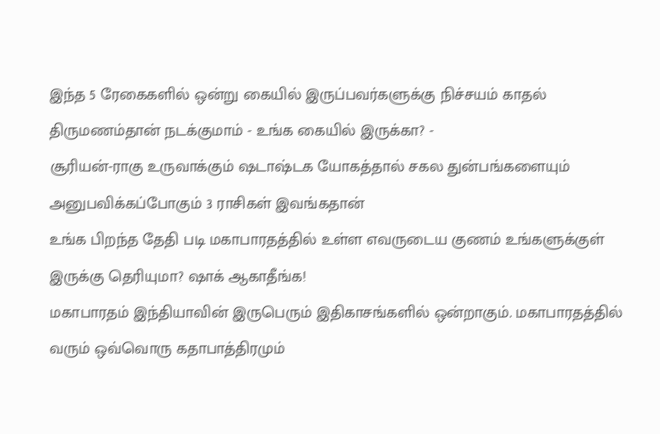இந்த 5 ரேகைகளில் ஒன்று கையில் இருப்பவர்களுக்கு நிச்சயம் காதல் திருமணம்தான் நடக்குமாம் - உங்க கையில் இருக்கா? -
சூரியன்-ராகு உருவாக்கும் ஷடாஷ்டக யோகத்தால் சகல துன்பங்களையும் அனுபவிக்கப்போகும் 3 ராசிகள் இவங்கதான்
உங்க பிறந்த தேதி படி மகாபாரதத்தில் உள்ள எவருடைய குணம் உங்களுக்குள் இருக்கு தெரியுமா? ஷாக் ஆகாதீங்க!
மகாபாரதம் இந்தியாவின் இருபெரும் இதிகாசங்களில் ஒன்றாகும். மகாபாரதத்தில் வரும் ஒவ்வொரு கதாபாத்திரமும்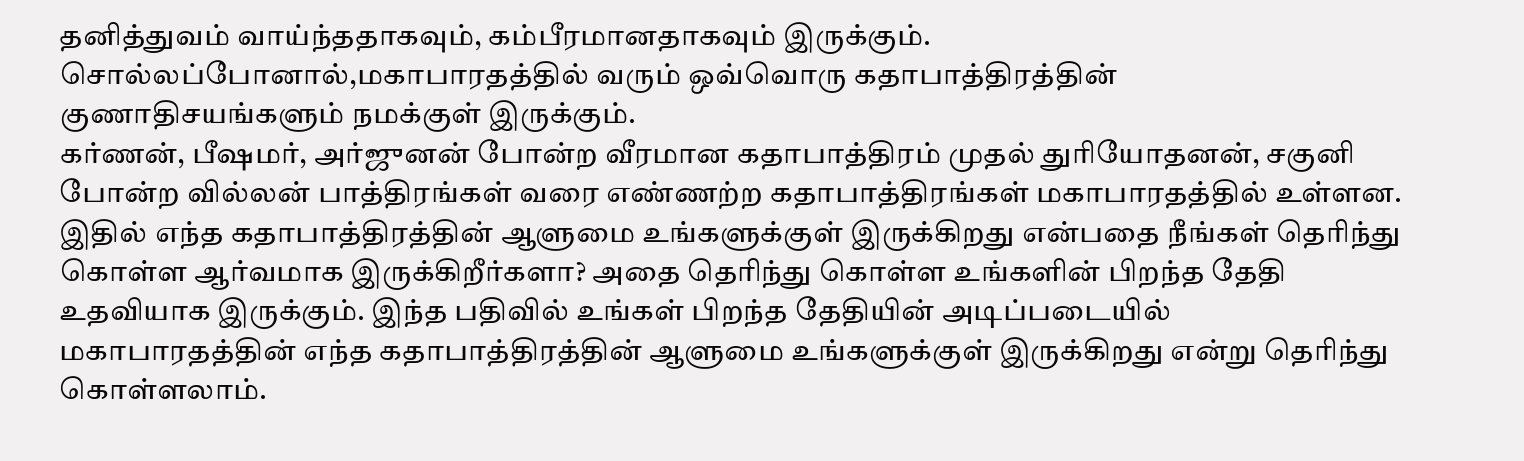தனித்துவம் வாய்ந்ததாகவும், கம்பீரமானதாகவும் இருக்கும். சொல்லப்போனால்,மகாபாரதத்தில் வரும் ஒவ்வொரு கதாபாத்திரத்தின் குணாதிசயங்களும் நமக்குள் இருக்கும்.
கர்ணன், பீஷமர், அர்ஜுனன் போன்ற வீரமான கதாபாத்திரம் முதல் துரியோதனன், சகுனி போன்ற வில்லன் பாத்திரங்கள் வரை எண்ணற்ற கதாபாத்திரங்கள் மகாபாரதத்தில் உள்ளன. இதில் எந்த கதாபாத்திரத்தின் ஆளுமை உங்களுக்குள் இருக்கிறது என்பதை நீங்கள் தெரிந்து கொள்ள ஆர்வமாக இருக்கிறீர்களா? அதை தெரிந்து கொள்ள உங்களின் பிறந்த தேதி உதவியாக இருக்கும். இந்த பதிவில் உங்கள் பிறந்த தேதியின் அடிப்படையில் மகாபாரதத்தின் எந்த கதாபாத்திரத்தின் ஆளுமை உங்களுக்குள் இருக்கிறது என்று தெரிந்து கொள்ளலாம்.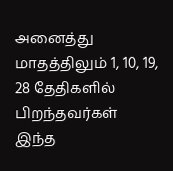அனைத்து மாதத்திலும் 1, 10, 19, 28 தேதிகளில் பிறந்தவர்கள்
இந்த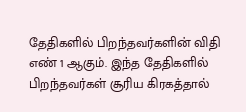தேதிகளில் பிறந்தவர்களின் விதி எண் 1 ஆகும். இந்த தேதிகளில் பிறந்தவர்கள் சூரிய கிரகத்தால்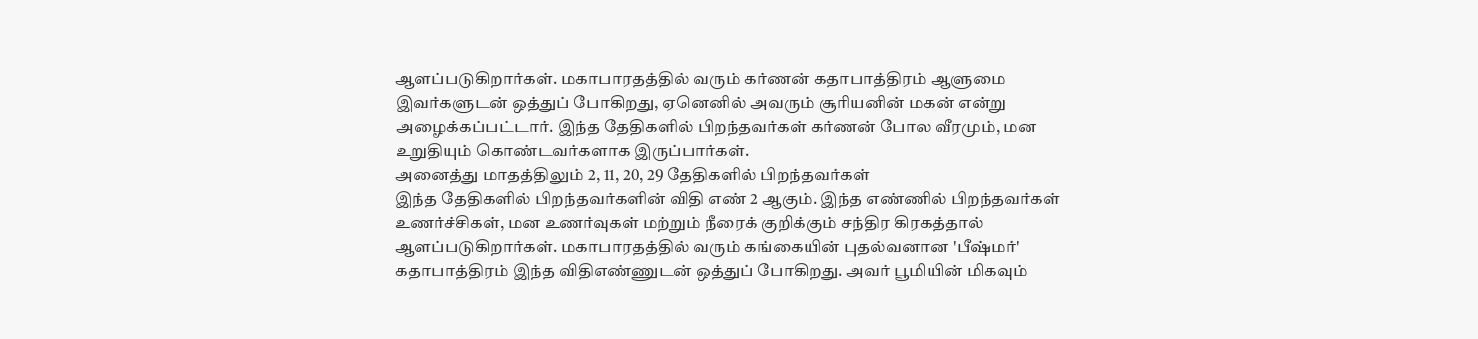ஆளப்படுகிறார்கள். மகாபாரதத்தில் வரும் கர்ணன் கதாபாத்திரம் ஆளுமை இவர்களுடன் ஒத்துப் போகிறது, ஏனெனில் அவரும் சூரியனின் மகன் என்று அழைக்கப்பட்டார். இந்த தேதிகளில் பிறந்தவர்கள் கர்ணன் போல வீரமும், மன உறுதியும் கொண்டவர்களாக இருப்பார்கள்.
அனைத்து மாதத்திலும் 2, 11, 20, 29 தேதிகளில் பிறந்தவர்கள்
இந்த தேதிகளில் பிறந்தவர்களின் விதி எண் 2 ஆகும். இந்த எண்ணில் பிறந்தவர்கள் உணர்ச்சிகள், மன உணர்வுகள் மற்றும் நீரைக் குறிக்கும் சந்திர கிரகத்தால் ஆளப்படுகிறார்கள். மகாபாரதத்தில் வரும் கங்கையின் புதல்வனான 'பீஷ்மர்' கதாபாத்திரம் இந்த விதிஎண்ணுடன் ஒத்துப் போகிறது. அவர் பூமியின் மிகவும்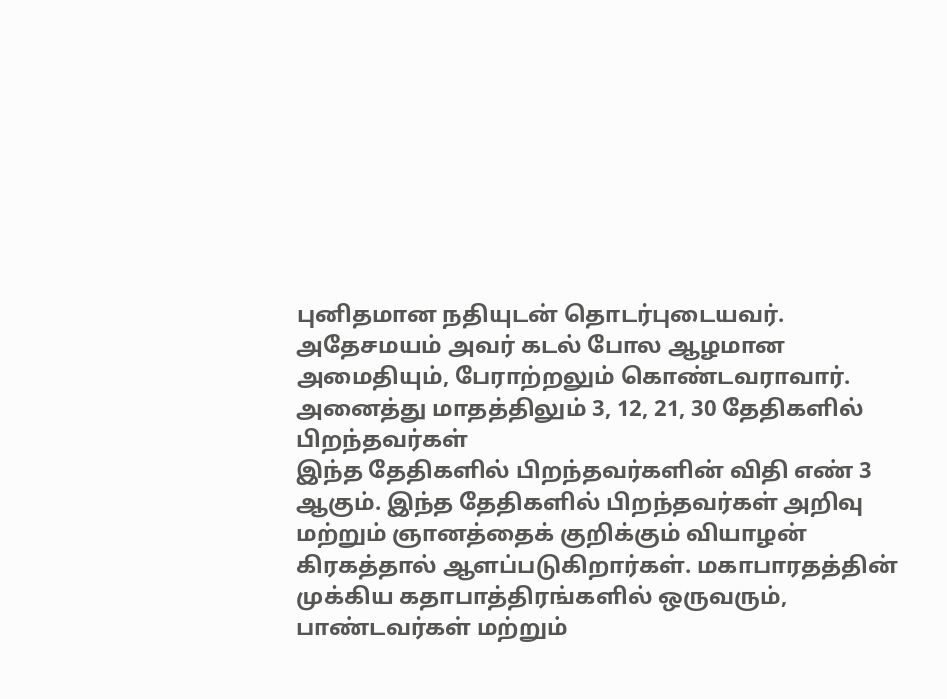புனிதமான நதியுடன் தொடர்புடையவர். அதேசமயம் அவர் கடல் போல ஆழமான அமைதியும், பேராற்றலும் கொண்டவராவார்.
அனைத்து மாதத்திலும் 3, 12, 21, 30 தேதிகளில் பிறந்தவர்கள்
இந்த தேதிகளில் பிறந்தவர்களின் விதி எண் 3 ஆகும். இந்த தேதிகளில் பிறந்தவர்கள் அறிவு மற்றும் ஞானத்தைக் குறிக்கும் வியாழன் கிரகத்தால் ஆளப்படுகிறார்கள். மகாபாரதத்தின் முக்கிய கதாபாத்திரங்களில் ஒருவரும், பாண்டவர்கள் மற்றும்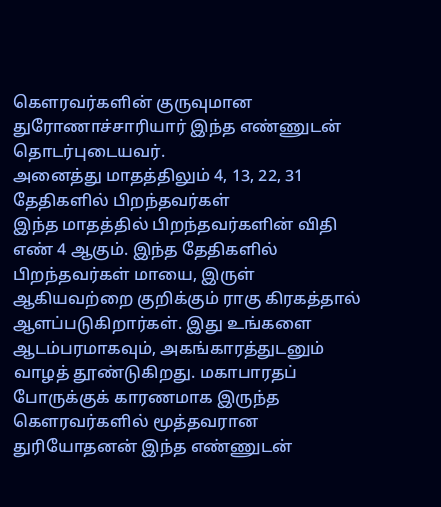கௌரவர்களின் குருவுமான துரோணாச்சாரியார் இந்த எண்ணுடன் தொடர்புடையவர்.
அனைத்து மாதத்திலும் 4, 13, 22, 31 தேதிகளில் பிறந்தவர்கள்
இந்த மாதத்தில் பிறந்தவர்களின் விதி எண் 4 ஆகும். இந்த தேதிகளில் பிறந்தவர்கள் மாயை, இருள் ஆகியவற்றை குறிக்கும் ராகு கிரகத்தால் ஆளப்படுகிறார்கள். இது உங்களை ஆடம்பரமாகவும், அகங்காரத்துடனும் வாழத் தூண்டுகிறது. மகாபாரதப் போருக்குக் காரணமாக இருந்த கௌரவர்களில் மூத்தவரான துரியோதனன் இந்த எண்ணுடன்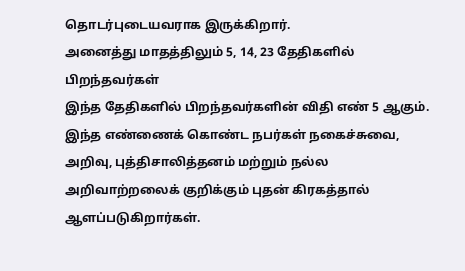தொடர்புடையவராக இருக்கிறார்.
அனைத்து மாதத்திலும் 5, 14, 23 தேதிகளில் பிறந்தவர்கள்
இந்த தேதிகளில் பிறந்தவர்களின் விதி எண் 5 ஆகும். இந்த எண்ணைக் கொண்ட நபர்கள் நகைச்சுவை, அறிவு, புத்திசாலித்தனம் மற்றும் நல்ல அறிவாற்றலைக் குறிக்கும் புதன் கிரகத்தால் ஆளப்படுகிறார்கள்.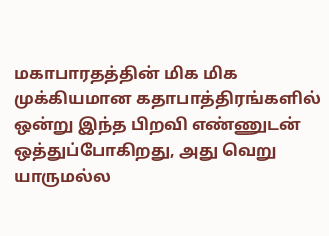மகாபாரதத்தின் மிக மிக முக்கியமான கதாபாத்திரங்களில் ஒன்று இந்த பிறவி எண்ணுடன் ஒத்துப்போகிறது, அது வெறு யாருமல்ல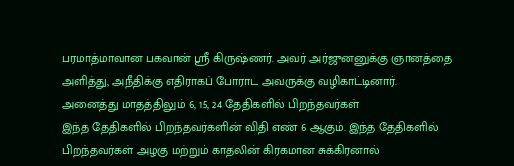பரமாத்மாவான பகவான் ஸ்ரீ கிருஷ்ணர். அவர் அர்ஜுனனுக்கு ஞானத்தை அளித்து, அநீதிக்கு எதிராகப் போராட அவருக்கு வழிகாட்டினார்.
அனைத்து மாதத்திலும் 6, 15, 24 தேதிகளில் பிறந்தவர்கள்
இந்த தேதிகளில் பிறந்தவர்களின் விதி எண் 6 ஆகும். இந்த தேதிகளில் பிறந்தவர்கள் அழகு மற்றும் காதலின் கிரகமான சுக்கிரனால்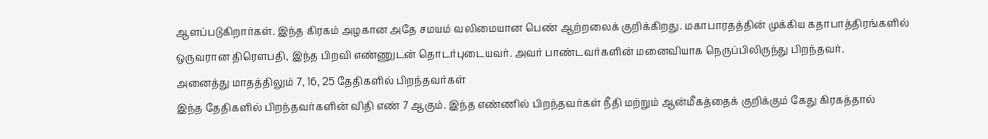ஆளப்படுகிறார்கள். இந்த கிரகம் அழகான அதே சமயம் வலிமையான பெண் ஆற்றலைக் குறிக்கிறது. மகாபாரதத்தின் முக்கிய கதாபாத்திரங்களில் ஒருவரான திரௌபதி, இந்த பிறவி எண்ணுடன் தொடர்புடையவர். அவர் பாண்டவர்களின் மனைவியாக நெருப்பிலிருந்து பிறந்தவர்.
அனைத்து மாதத்திலும் 7, 16, 25 தேதிகளில் பிறந்தவர்கள்
இந்த தேதிகளில் பிறந்தவர்களின் விதி எண் 7 ஆகும். இந்த எண்ணில் பிறந்தவர்கள் நீதி மற்றும் ஆன்மீகத்தைக் குறிக்கும் கேது கிரகத்தால்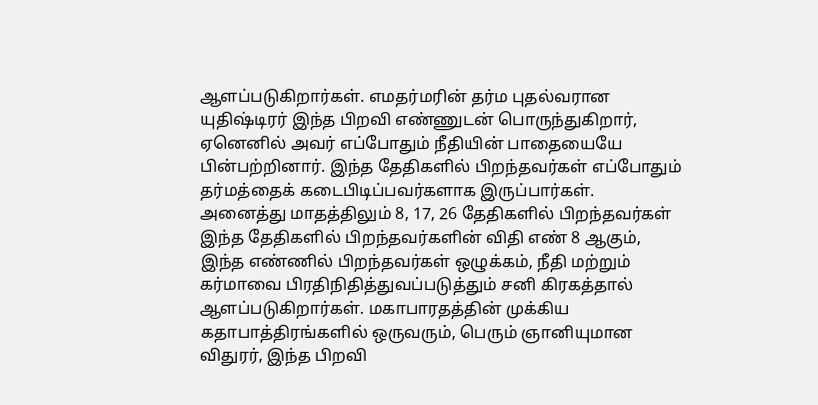ஆளப்படுகிறார்கள். எமதர்மரின் தர்ம புதல்வரான யுதிஷ்டிரர் இந்த பிறவி எண்ணுடன் பொருந்துகிறார், ஏனெனில் அவர் எப்போதும் நீதியின் பாதையையே பின்பற்றினார். இந்த தேதிகளில் பிறந்தவர்கள் எப்போதும் தர்மத்தைக் கடைபிடிப்பவர்களாக இருப்பார்கள்.
அனைத்து மாதத்திலும் 8, 17, 26 தேதிகளில் பிறந்தவர்கள்
இந்த தேதிகளில் பிறந்தவர்களின் விதி எண் 8 ஆகும், இந்த எண்ணில் பிறந்தவர்கள் ஒழுக்கம், நீதி மற்றும் கர்மாவை பிரதிநிதித்துவப்படுத்தும் சனி கிரகத்தால் ஆளப்படுகிறார்கள். மகாபாரதத்தின் முக்கிய கதாபாத்திரங்களில் ஒருவரும், பெரும் ஞானியுமான விதுரர், இந்த பிறவி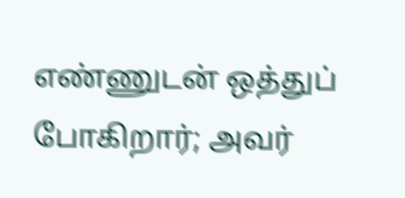எண்ணுடன் ஒத்துப் போகிறார்; அவர்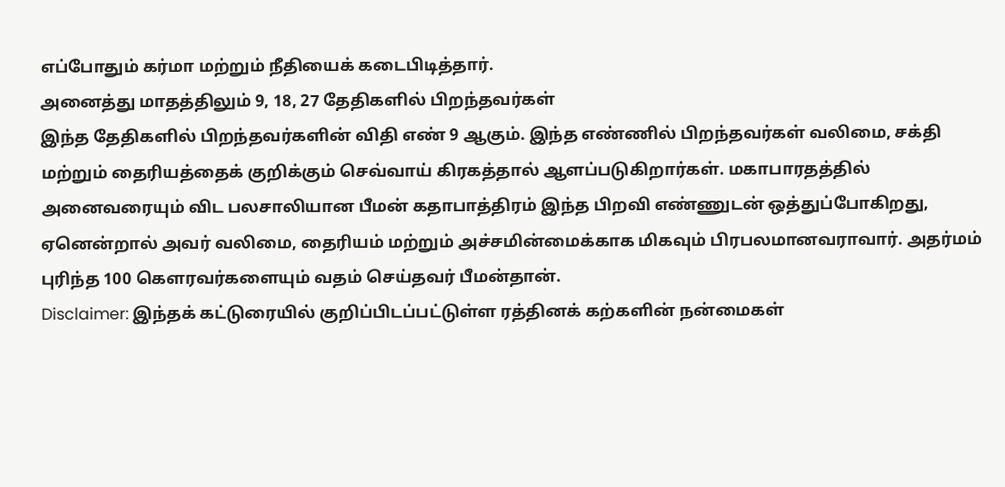எப்போதும் கர்மா மற்றும் நீதியைக் கடைபிடித்தார்.
அனைத்து மாதத்திலும் 9, 18, 27 தேதிகளில் பிறந்தவர்கள்
இந்த தேதிகளில் பிறந்தவர்களின் விதி எண் 9 ஆகும். இந்த எண்ணில் பிறந்தவர்கள் வலிமை, சக்தி மற்றும் தைரியத்தைக் குறிக்கும் செவ்வாய் கிரகத்தால் ஆளப்படுகிறார்கள். மகாபாரதத்தில் அனைவரையும் விட பலசாலியான பீமன் கதாபாத்திரம் இந்த பிறவி எண்ணுடன் ஒத்துப்போகிறது, ஏனென்றால் அவர் வலிமை, தைரியம் மற்றும் அச்சமின்மைக்காக மிகவும் பிரபலமானவராவார். அதர்மம் புரிந்த 100 கௌரவர்களையும் வதம் செய்தவர் பீமன்தான்.
Disclaimer: இந்தக் கட்டுரையில் குறிப்பிடப்பட்டுள்ள ரத்தினக் கற்களின் நன்மைகள்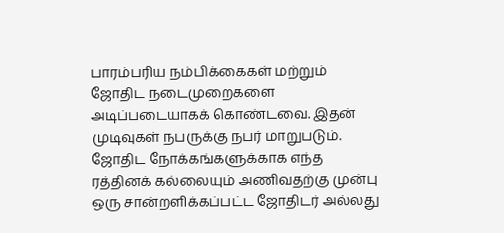பாரம்பரிய நம்பிக்கைகள் மற்றும் ஜோதிட நடைமுறைகளை அடிப்படையாகக் கொண்டவை. இதன் முடிவுகள் நபருக்கு நபர் மாறுபடும். ஜோதிட நோக்கங்களுக்காக எந்த ரத்தினக் கல்லையும் அணிவதற்கு முன்பு ஒரு சான்றளிக்கப்பட்ட ஜோதிடர் அல்லது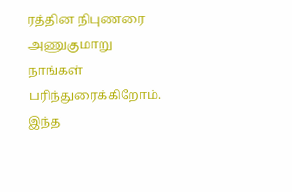ரத்தின நிபுணரை அணுகுமாறு நாங்கள் பரிந்துரைக்கிறோம். இந்த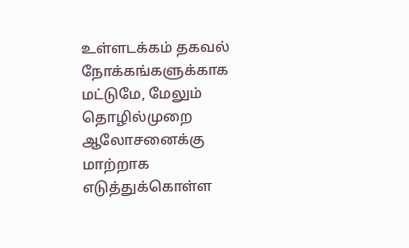உள்ளடக்கம் தகவல் நோக்கங்களுக்காக மட்டுமே, மேலும் தொழில்முறை ஆலோசனைக்கு மாற்றாக எடுத்துக்கொள்ள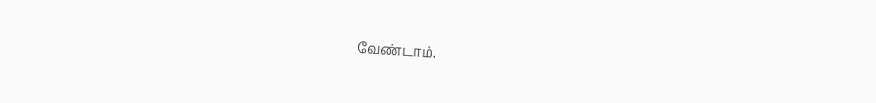வேண்டாம்.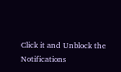Click it and Unblock the Notifications